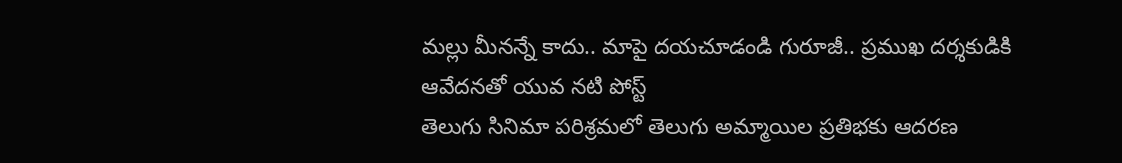మల్లు మీనన్నే కాదు.. మాపై దయచూడండి గురూజీ.. ప్రముఖ దర్శకుడికి ఆవేదనతో యువ నటి పోస్ట్
తెలుగు సినిమా పరిశ్రమలో తెలుగు అమ్మాయిల ప్రతిభకు ఆదరణ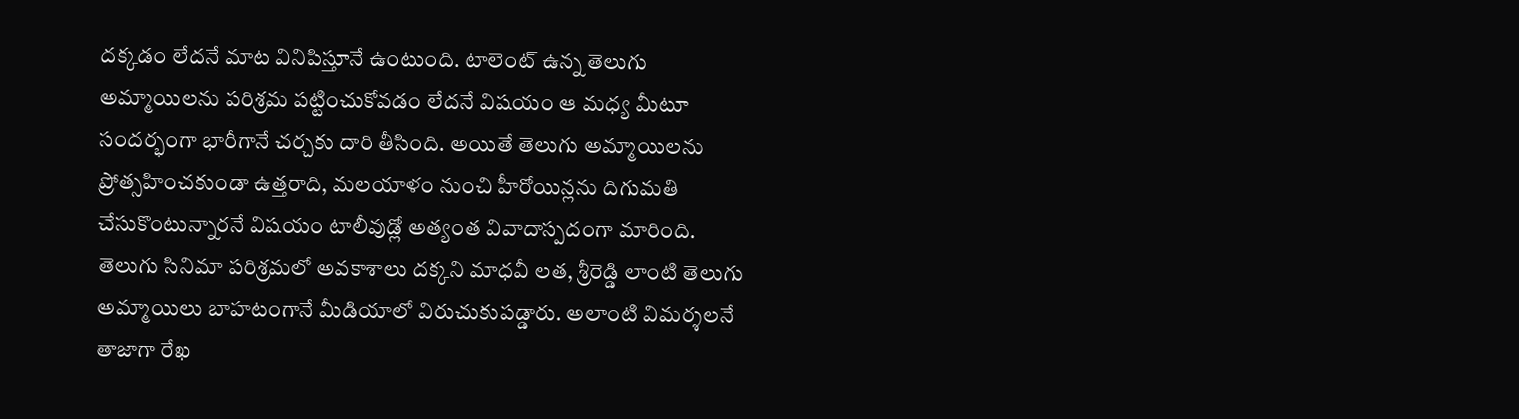దక్కడం లేదనే మాట వినిపిస్తూనే ఉంటుంది. టాలెంట్ ఉన్న తెలుగు అమ్మాయిలను పరిశ్రమ పట్టించుకోవడం లేదనే విషయం ఆ మధ్య మీటూ సందర్భంగా భారీగానే చర్చకు దారి తీసింది. అయితే తెలుగు అమ్మాయిలను ప్రోత్సహించకుండా ఉత్తరాది, మలయాళం నుంచి హీరోయిన్లను దిగుమతి చేసుకొంటున్నారనే విషయం టాలీవుడ్లో అత్యంత వివాదాస్పదంగా మారింది.
తెలుగు సినిమా పరిశ్రమలో అవకాశాలు దక్కని మాధవీ లత, శ్రీరెడ్డి లాంటి తెలుగు అమ్మాయిలు బాహటంగానే మీడియాలో విరుచుకుపడ్డారు. అలాంటి విమర్శలనే తాజాగా రేఖ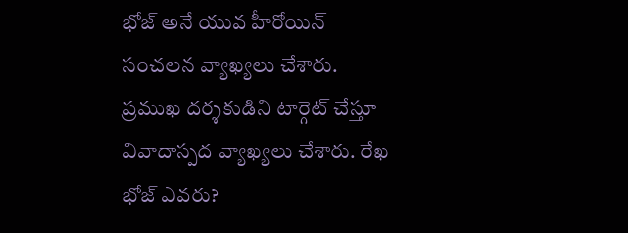భోజ్ అనే యువ హీరోయిన్ సంచలన వ్యాఖ్యలు చేశారు. ప్రముఖ దర్శకుడిని టార్గెట్ చేస్తూ వివాదాస్పద వ్యాఖ్యలు చేశారు. రేఖ భోజ్ ఎవరు?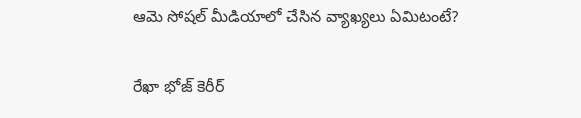ఆమె సోషల్ మీడియాలో చేసిన వ్యాఖ్యలు ఏమిటంటే?

రేఖా భోజ్ కెరీర్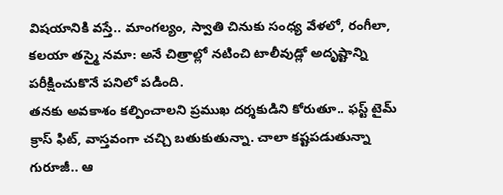విషయానికి వస్తే.. మాంగల్యం, స్వాతి చినుకు సంధ్య వేళలో, రంగీలా, కలయా తస్మై నమా: అనే చిత్రాల్లో నటించి టాలీవుడ్లో అదృష్టాన్ని పరీక్షించుకొనే పనిలో పడింది.
తనకు అవకాశం కల్పించాలని ప్రముఖ దర్శకుడిని కోరుతూ.. ఫస్ట్ టైమ్ క్రాస్ ఫిట్, వాస్తవంగా చచ్చి బతుకుతున్నా. చాలా కష్టపడుతున్నా గురూజీ.. ఆ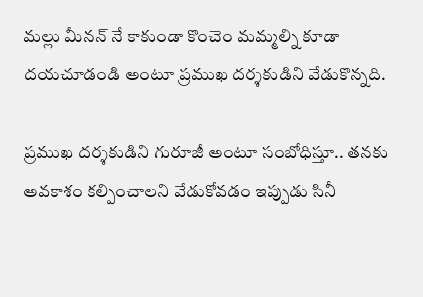మల్లు మీనన్ నే కాకుండా కొంచెం మమ్మల్ని కూడా దయచూడండి అంటూ ప్రముఖ దర్శకుడిని వేడుకొన్నది.

ప్రముఖ దర్శకుడిని గురూజీ అంటూ సంబోధిస్తూ.. తనకు అవకాశం కల్పించాలని వేడుకోవడం ఇప్పుడు సినీ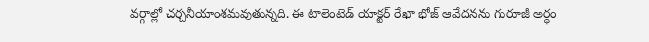వర్గాల్లో చర్చనీయాంశమవుతున్నది. ఈ టాలెంటెడ్ యాక్టర్ రేఖా భోజ్ ఆవేదనను గురూజీ అర్ధం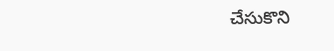చేసుకొని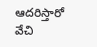ఆదరిస్తారో వేచి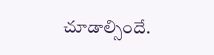చూడాల్సిందే.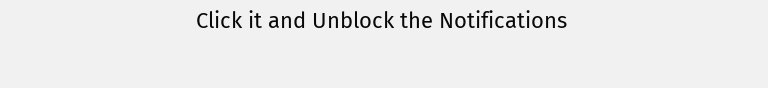Click it and Unblock the Notifications